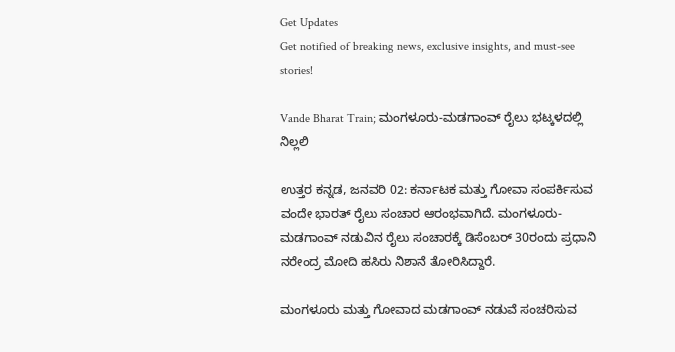Get Updates
Get notified of breaking news, exclusive insights, and must-see stories!

Vande Bharat Train; ಮಂಗಳೂರು-ಮಡಗಾಂವ್ ರೈಲು ಭಟ್ಕಳದಲ್ಲಿ ನಿಲ್ಲಲಿ

ಉತ್ತರ ಕನ್ನಡ, ಜನವರಿ 02: ಕರ್ನಾಟಕ ಮತ್ತು ಗೋವಾ ಸಂಪರ್ಕಿಸುವ ವಂದೇ ಭಾರತ್ ರೈಲು ಸಂಚಾರ ಆರಂಭವಾಗಿದೆ. ಮಂಗಳೂರು-ಮಡಗಾಂವ್ ನಡುವಿನ ರೈಲು ಸಂಚಾರಕ್ಕೆ ಡಿಸೆಂಬರ್ 30ರಂದು ಪ್ರಧಾನಿ ನರೇಂದ್ರ ಮೋದಿ ಹಸಿರು ನಿಶಾನೆ ತೋರಿಸಿದ್ದಾರೆ.

ಮಂಗಳೂರು ಮತ್ತು ಗೋವಾದ ಮಡಗಾಂವ್ ನಡುವೆ ಸಂಚರಿಸುವ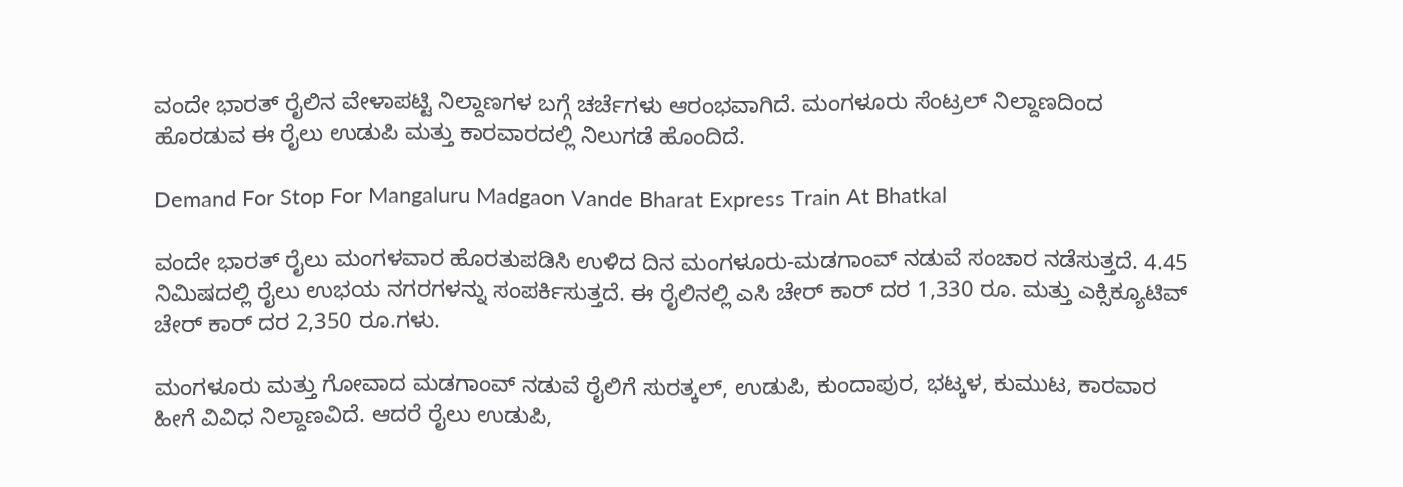ವಂದೇ ಭಾರತ್ ರೈಲಿನ ವೇಳಾಪಟ್ಟಿ ನಿಲ್ದಾಣಗಳ ಬಗ್ಗೆ ಚರ್ಚೆಗಳು ಆರಂಭವಾಗಿದೆ. ಮಂಗಳೂರು ಸೆಂಟ್ರಲ್ ನಿಲ್ದಾಣದಿಂದ ಹೊರಡುವ ಈ ರೈಲು ಉಡುಪಿ ಮತ್ತು ಕಾರವಾರದಲ್ಲಿ ನಿಲುಗಡೆ ಹೊಂದಿದೆ.

Demand For Stop For Mangaluru Madgaon Vande Bharat Express Train At Bhatkal

ವಂದೇ ಭಾರತ್ ರೈಲು ಮಂಗಳವಾರ ಹೊರತುಪಡಿಸಿ ಉಳಿದ ದಿನ ಮಂಗಳೂರು-ಮಡಗಾಂವ್ ನಡುವೆ ಸಂಚಾರ ನಡೆಸುತ್ತದೆ. 4.45 ನಿಮಿಷದಲ್ಲಿ ರೈಲು ಉಭಯ ನಗರಗಳನ್ನು ಸಂಪರ್ಕಿಸುತ್ತದೆ. ಈ ರೈಲಿನಲ್ಲಿ ಎಸಿ ಚೇರ್ ಕಾರ್ ದರ 1,330 ರೂ. ಮತ್ತು ಎಕ್ಸಿಕ್ಯೂಟಿವ್ ಚೇರ್ ಕಾರ್‌ ದರ 2,350 ರೂ.ಗಳು.

ಮಂಗಳೂರು ಮತ್ತು ಗೋವಾದ ಮಡಗಾಂವ್ ನಡುವೆ ರೈಲಿಗೆ ಸುರತ್ಕಲ್, ಉಡುಪಿ, ಕುಂದಾಪುರ, ಭಟ್ಕಳ, ಕುಮುಟ, ಕಾರವಾರ ಹೀಗೆ ವಿವಿಧ ನಿಲ್ದಾಣವಿದೆ. ಆದರೆ ರೈಲು ಉಡುಪಿ,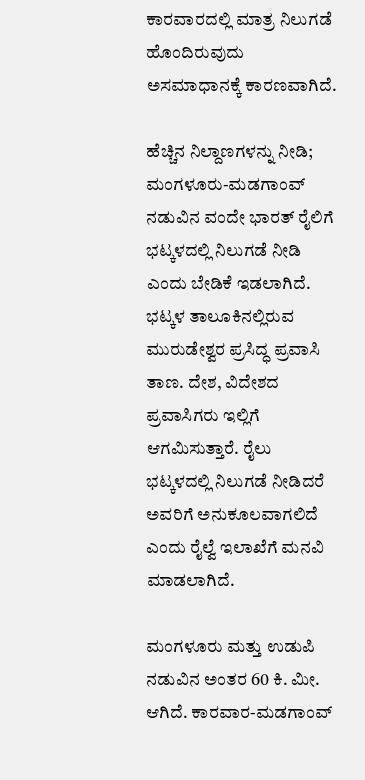ಕಾರವಾರದಲ್ಲಿ ಮಾತ್ರ ನಿಲುಗಡೆ ಹೊಂದಿರುವುದು ಅಸಮಾಧಾನಕ್ಕೆ ಕಾರಣವಾಗಿದೆ.

ಹೆಚ್ಚಿನ ನಿಲ್ದಾಣಗಳನ್ನು ನೀಡಿ; ಮಂಗಳೂರು-ಮಡಗಾಂವ್ ನಡುವಿನ ವಂದೇ ಭಾರತ್ ರೈಲಿಗೆ ಭಟ್ಕಳದಲ್ಲಿ ನಿಲುಗಡೆ ನೀಡಿ ಎಂದು ಬೇಡಿಕೆ ಇಡಲಾಗಿದೆ. ಭಟ್ಕಳ ತಾಲೂಕಿನಲ್ಲಿರುವ ಮುರುಡೇಶ್ವರ ಪ್ರಸಿದ್ಧ ಪ್ರವಾಸಿ ತಾಣ. ದೇಶ, ವಿದೇಶದ ಪ್ರವಾಸಿಗರು ಇಲ್ಲಿಗೆ ಆಗಮಿಸುತ್ತಾರೆ. ರೈಲು ಭಟ್ಕಳದಲ್ಲಿ ನಿಲುಗಡೆ ನೀಡಿದರೆ ಅವರಿಗೆ ಅನುಕೂಲವಾಗಲಿದೆ ಎಂದು ರೈಲ್ವೆ ಇಲಾಖೆಗೆ ಮನವಿ ಮಾಡಲಾಗಿದೆ.

ಮಂಗಳೂರು ಮತ್ತು ಉಡುಪಿ ನಡುವಿನ ಅಂತರ 60 ಕಿ. ಮೀ. ಆಗಿದೆ. ಕಾರವಾರ-ಮಡಗಾಂವ್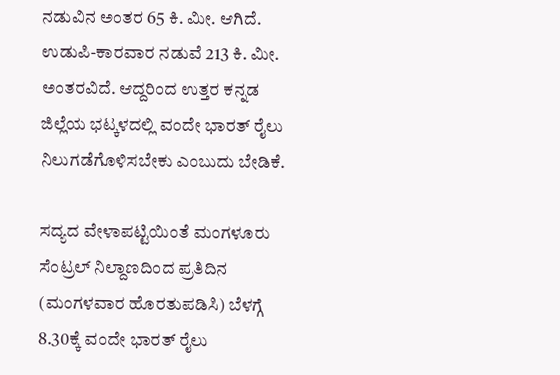ನಡುವಿನ ಅಂತರ 65 ಕಿ. ಮೀ. ಆಗಿದೆ. ಉಡುಪಿ-ಕಾರವಾರ ನಡುವೆ 213 ಕಿ. ಮೀ. ಅಂತರವಿದೆ. ಆದ್ದರಿಂದ ಉತ್ತರ ಕನ್ನಡ ಜಿಲ್ಲೆಯ ಭಟ್ಕಳದಲ್ಲಿ ವಂದೇ ಭಾರತ್ ರೈಲು ನಿಲುಗಡೆಗೊಳಿಸಬೇಕು ಎಂಬುದು ಬೇಡಿಕೆ.

ಸದ್ಯದ ವೇಳಾಪಟ್ಟಿಯಿಂತೆ ಮಂಗಳೂರು ಸೆಂಟ್ರಲ್ ನಿಲ್ದಾಣದಿಂದ ಪ್ರತಿದಿನ (ಮಂಗಳವಾರ ಹೊರತುಪಡಿಸಿ) ಬೆಳಗ್ಗೆ 8.30ಕ್ಕೆ ವಂದೇ ಭಾರತ್ ರೈಲು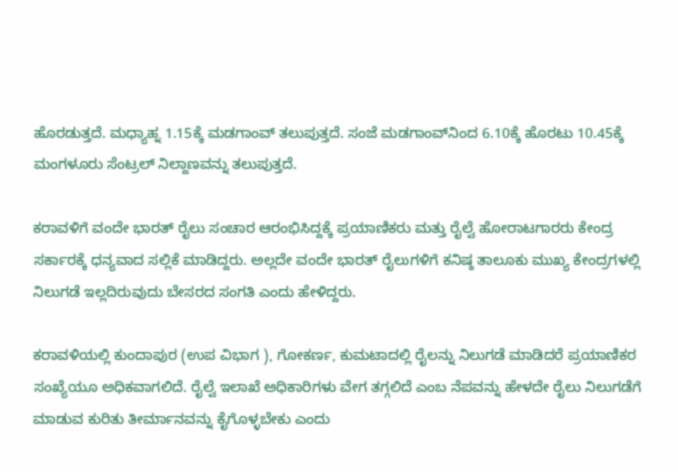ಹೊರಡುತ್ತದೆ. ಮಧ್ಯಾಹ್ನ 1.15ಕ್ಕೆ ಮಡಗಾಂವ್ ತಲುಪುತ್ತದೆ. ಸಂಜೆ ಮಡಗಾಂವ್‌ನಿಂದ 6.10ಕ್ಕೆ ಹೊರಟು 10.45ಕ್ಕೆ ಮಂಗಳೂರು ಸೆಂಟ್ರಲ್ ನಿಲ್ದಾಣವನ್ನು ತಲುಪುತ್ತದೆ.

ಕರಾವಳಿಗೆ ವಂದೇ ಭಾರತ್ ರೈಲು ಸಂಚಾರ ಆರಂಭಿಸಿದ್ದಕ್ಕೆ ಪ್ರಯಾಣಿಕರು ಮತ್ತು ರೈಲ್ವೆ ಹೋರಾಟಗಾರರು ಕೇಂದ್ರ ಸರ್ಕಾರಕ್ಕೆ ಧನ್ಯವಾದ ಸಲ್ಲಿಕೆ ಮಾಡಿದ್ದರು. ಅಲ್ಲದೇ ವಂದೇ ಭಾರತ್ ರೈಲುಗಳಿಗೆ ಕನಿಷ್ಠ ತಾಲೂಕು ಮುಖ್ಯ ಕೇಂದ್ರಗಳಲ್ಲಿ ನಿಲುಗಡೆ ಇಲ್ಲದಿರುವುದು ಬೇಸರದ ಸಂಗತಿ ಎಂದು ಹೇಳಿದ್ದರು.

ಕರಾವಳಿಯಲ್ಲಿ ಕುಂದಾಪುರ (ಉಪ ವಿಭಾಗ ), ಗೋಕರ್ಣ, ಕುಮಟಾದಲ್ಲಿ ರೈಲನ್ನು ನಿಲುಗಡೆ ಮಾಡಿದರೆ ಪ್ರಯಾಣಿಕರ ಸಂಖ್ಯೆಯೂ ಅಧಿಕವಾಗಲಿದೆ. ರೈಲ್ವೆ ಇಲಾಖೆ ಅಧಿಕಾರಿಗಳು ವೇಗ ತಗ್ಗಲಿದೆ ಎಂಬ ನೆಪವನ್ನು ಹೇಳದೇ ರೈಲು ನಿಲುಗಡೆಗೆ ಮಾಡುವ ಕುರಿತು ತೀರ್ಮಾನವನ್ನು ಕೈಗೊಳ್ಳಬೇಕು ಎಂದು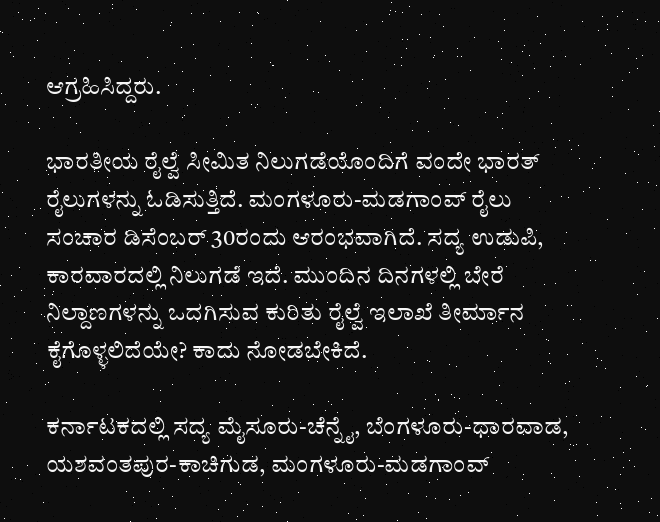ಆಗ್ರಹಿಸಿದ್ದರು.

ಭಾರತೀಯ ರೈಲ್ವೆ ಸೀಮಿತ ನಿಲುಗಡೆಯೊಂದಿಗೆ ವಂದೇ ಭಾರತ್ ರೈಲುಗಳನ್ನು ಓಡಿಸುತ್ತಿದೆ. ಮಂಗಳೂರು-ಮಡಗಾಂವ್ ರೈಲು ಸಂಚಾರ ಡಿಸೆಂಬರ್‌ 30ರಂದು ಆರಂಭವಾಗಿದೆ. ಸದ್ಯ ಉಡುಪಿ, ಕಾರವಾರದಲ್ಲಿ ನಿಲುಗಡೆ ಇದೆ. ಮುಂದಿನ ದಿನಗಳಲ್ಲಿ ಬೇರೆ ನಿಲ್ದಾಣಗಳನ್ನು ಒದಗಿಸುವ ಕುರಿತು ರೈಲ್ವೆ ಇಲಾಖೆ ತೀರ್ಮಾನ ಕೈಗೊಳ್ಳಲಿದೆಯೇ? ಕಾದು ನೋಡಬೇಕಿದೆ.

ಕರ್ನಾಟಕದಲ್ಲಿ ಸದ್ಯ ಮೈಸೂರು-ಚೆನ್ನೈ, ಬೆಂಗಳೂರು-ಧಾರವಾಡ, ಯಶವಂತಪುರ-ಕಾಚಿಗುಡ, ಮಂಗಳೂರು-ಮಡಗಾಂವ್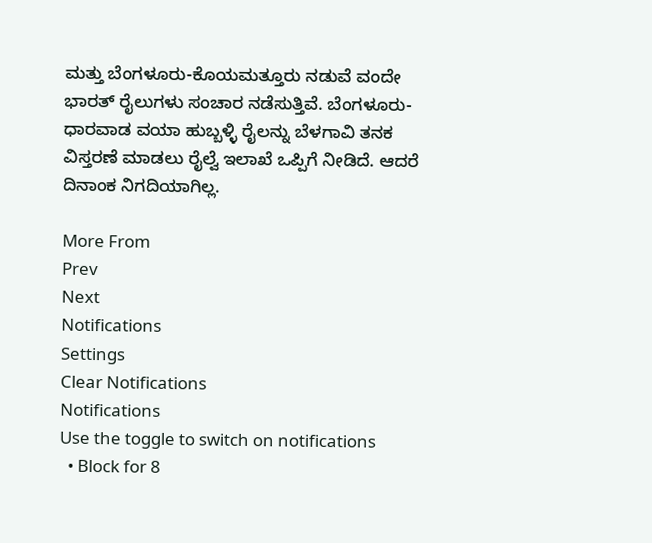ಮತ್ತು ಬೆಂಗಳೂರು-ಕೊಯಮತ್ತೂರು ನಡುವೆ ವಂದೇ ಭಾರತ್ ರೈಲುಗಳು ಸಂಚಾರ ನಡೆಸುತ್ತಿವೆ. ಬೆಂಗಳೂರು-ಧಾರವಾಡ ವಯಾ ಹುಬ್ಬಳ್ಳಿ ರೈಲನ್ನು ಬೆಳಗಾವಿ ತನಕ ವಿಸ್ತರಣೆ ಮಾಡಲು ರೈಲ್ವೆ ಇಲಾಖೆ ಒಪ್ಪಿಗೆ ನೀಡಿದೆ. ಆದರೆ ದಿನಾಂಕ ನಿಗದಿಯಾಗಿಲ್ಲ.

More From
Prev
Next
Notifications
Settings
Clear Notifications
Notifications
Use the toggle to switch on notifications
  • Block for 8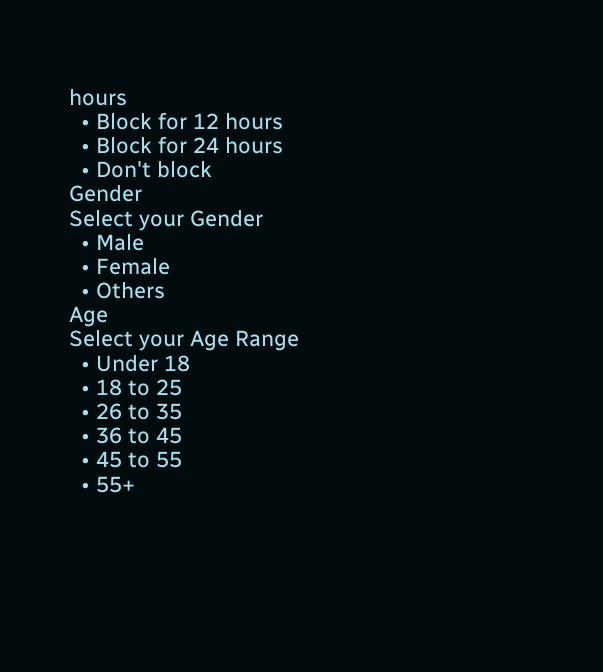hours
  • Block for 12 hours
  • Block for 24 hours
  • Don't block
Gender
Select your Gender
  • Male
  • Female
  • Others
Age
Select your Age Range
  • Under 18
  • 18 to 25
  • 26 to 35
  • 36 to 45
  • 45 to 55
  • 55+